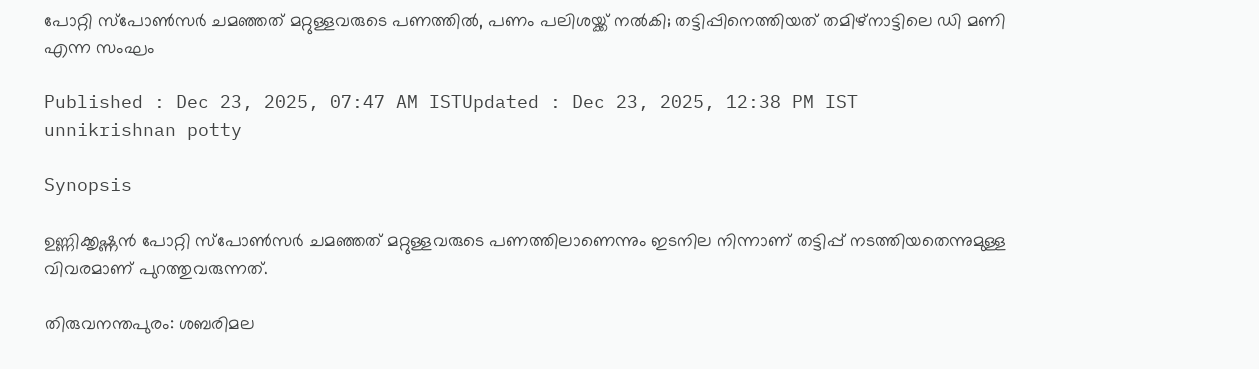പോറ്റി സ്പോൺസർ ചമഞ്ഞത് മറ്റുള്ളവരുടെ പണത്തിൽ, പണം പലിശയ്ക്ക് നൽകി; തട്ടിപ്പിനെത്തിയത് തമിഴ്നാട്ടിലെ ഡി മണി എന്ന സംഘം

Published : Dec 23, 2025, 07:47 AM ISTUpdated : Dec 23, 2025, 12:38 PM IST
unnikrishnan potty

Synopsis

ഉണ്ണിക്കൃഷ്ണൻ പോറ്റി സ്പോൺസർ ചമഞ്ഞത് മറ്റുള്ളവരുടെ പണത്തിലാണെന്നും ഇടനില നിന്നാണ് തട്ടിപ്പ് നടത്തിയതെന്നുമുള്ള വിവരമാണ് പുറത്തുവരുന്നത്.

തിരുവനന്തപുരം: ശബരിമല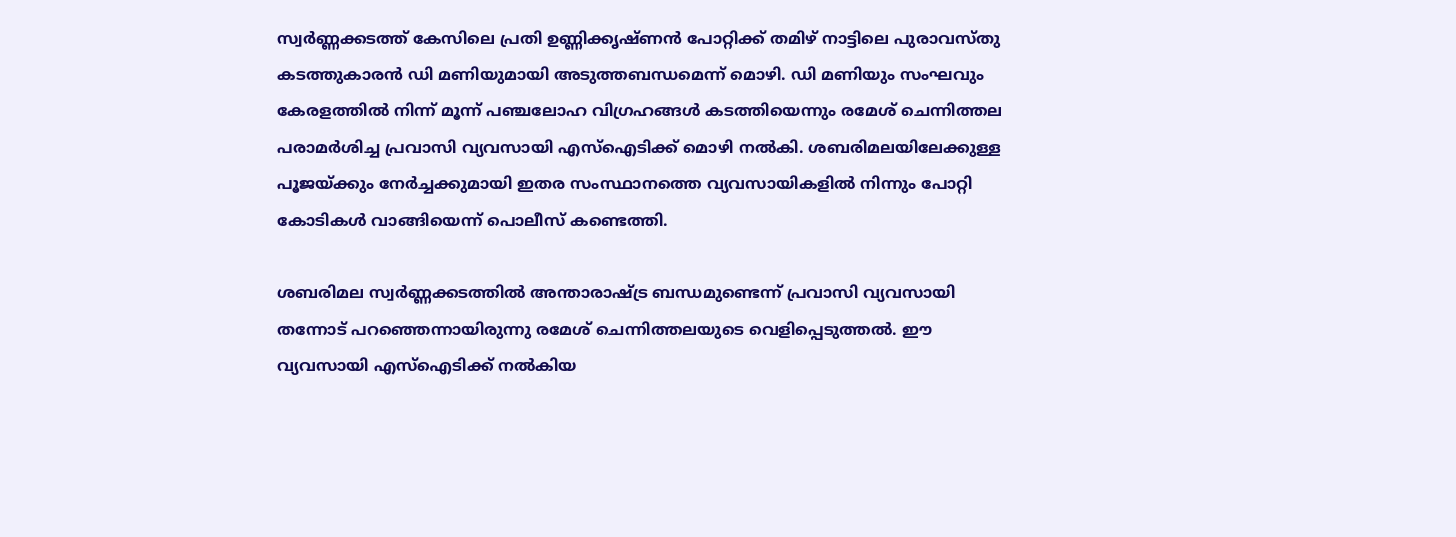സ്വർണ്ണക്കടത്ത് കേസിലെ പ്രതി ഉണ്ണിക്കൃഷ്ണൻ പോറ്റിക്ക് തമിഴ് നാട്ടിലെ പുരാവസ്തു കടത്തുകാരൻ ഡി മണിയുമായി അടുത്തബന്ധമെന്ന് മൊഴി. ഡി മണിയും സംഘവും കേരളത്തിൽ നിന്ന് മൂന്ന് പഞ്ചലോഹ വിഗ്രഹങ്ങൾ കടത്തിയെന്നും രമേശ് ചെന്നിത്തല പരാമർശിച്ച പ്രവാസി വ്യവസായി എസ്ഐടിക്ക് മൊഴി നൽകി. ശബരിമലയിലേക്കുള്ള പൂജയ്ക്കും നേർച്ചക്കുമായി ഇതര സംസ്ഥാനത്തെ വ്യവസായികളിൽ നിന്നും പോറ്റി കോടികള്‍ വാങ്ങിയെന്ന് പൊലീസ് കണ്ടെത്തി.

ശബരിമല സ്വർണ്ണക്കടത്തിൽ അന്താരാഷ്ട്ര ബന്ധമുണ്ടെന്ന് പ്രവാസി വ്യവസായി തന്നോട് പറഞ്ഞെന്നായിരുന്നു രമേശ് ചെന്നിത്തലയുടെ വെളിപ്പെടുത്തൽ. ഈ വ്യവസായി എസ്ഐടിക്ക് നൽകിയ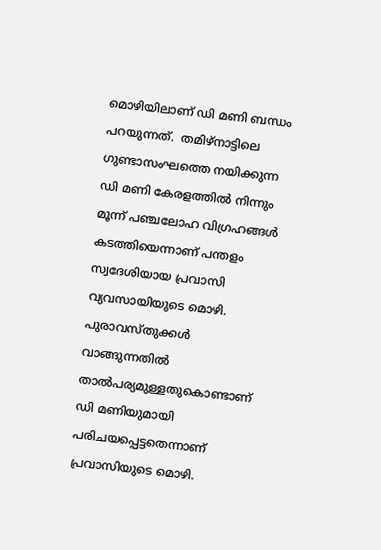മൊഴിയിലാണ് ഡി മണി ബന്ധം പറയുന്നത്.  തമിഴ്നാട്ടിലെ ഗുണ്ടാസംഘത്തെ നയിക്കുന്ന ഡി മണി കേരളത്തിൽ നിന്നും മൂന്ന് പഞ്ചലോഹ വിഗ്രഹങ്ങള്‍ കടത്തിയെന്നാണ് പന്തളം സ്വദേശിയായ പ്രവാസി വ്യവസായിയുടെ മൊഴി. പുരാവസ്തുക്കള്‍ വാങ്ങുന്നതിൽ താൽപര്യമുള്ളതുകൊണ്ടാണ് ഡി മണിയുമായി പരിചയപ്പെട്ടതെന്നാണ് പ്രവാസിയുടെ മൊഴി.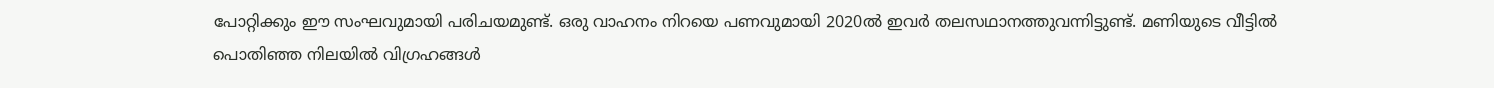പോറ്റിക്കും ഈ സംഘവുമായി പരിചയമുണ്ട്. ഒരു വാഹനം നിറയെ പണവുമായി 2020ൽ ഇവർ തലസഥാനത്തുവന്നിട്ടുണ്ട്. മണിയുടെ വീട്ടിൽ പൊതിഞ്ഞ നിലയിൽ വിഗ്രഹങ്ങള്‍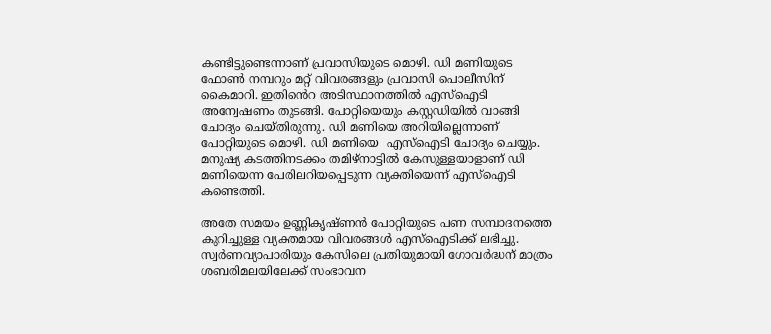കണ്ടിട്ടുണ്ടെന്നാണ് പ്രവാസിയുടെ മൊഴി. ഡി മണിയുടെ ഫോണ്‍ നമ്പറും മറ്റ് വിവരങ്ങളും പ്രവാസി പൊലീസിന് കൈമാറി. ഇതിൻെറ അടിസ്ഥാനത്തിൽ എസ്ഐടി അന്വേഷണം തുടങ്ങി. പോറ്റിയെയും കസ്റ്റഡിയിൽ വാങ്ങി ചോദ്യം ചെയ്തിരുന്നു. ഡി മണിയെ അറിയില്ലെന്നാണ് പോറ്റിയുടെ മൊഴി. ഡി മണിയെ  എസ്ഐടി ചോദ്യം ചെയ്യും. മനുഷ്യ കടത്തിനടക്കം തമിഴ്നാട്ടിൽ കേസുള്ളയാളാണ് ഡി മണിയെന്ന പേരിലറിയപ്പെടുന്ന വ്യക്തിയെന്ന് എസ്ഐടി കണ്ടെത്തി.

അതേ സമയം ഉണ്ണികൃഷ്ണൻ പോറ്റിയുടെ പണ സമ്പാദനത്തെ കുറിച്ചുള്ള വ്യക്തമായ വിവരങ്ങള്‍ എസ്ഐടിക്ക് ലഭിച്ചു. സ്വർണവ്യാപാരിയും കേസിലെ പ്രതിയുമായി ഗോവർദ്ധന് മാത്രം ശബരിമലയിലേക്ക് സംഭാവന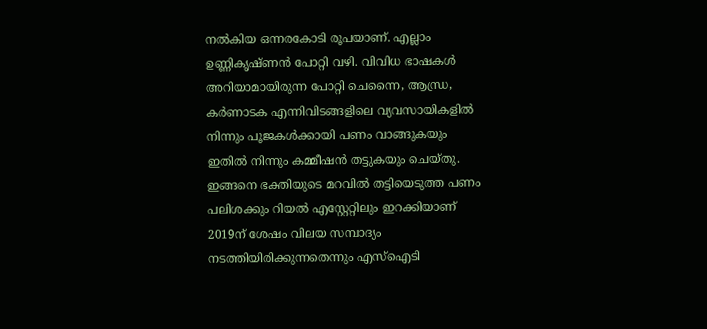നൽകിയ ഒന്നരകോടി രൂപയാണ്. എല്ലാം ഉണ്ണികൃഷ്ണൻ പോറ്റി വഴി. വിവിധ ഭാഷകള്‍ അറിയാമായിരുന്ന പോറ്റി ചെന്നൈ, ആന്ധ്ര, കർണാടക എന്നിവിടങ്ങളിലെ വ്യവസായികളിൽ നിന്നും പൂജകള്‍ക്കായി പണം വാങ്ങുകയും ഇതിൽ നിന്നും കമ്മീഷൻ തട്ടുകയും ചെയ്തു. ഇങ്ങനെ ഭക്തിയുടെ മറവിൽ തട്ടിയെടുത്ത പണം പലിശക്കും റിയൽ എസ്റ്റേറ്റിലും ഇറക്കിയാണ് 2019ന് ശേഷം വിലയ സമ്പാദ്യം നടത്തിയിരിക്കുന്നതെന്നും എസ്ഐടി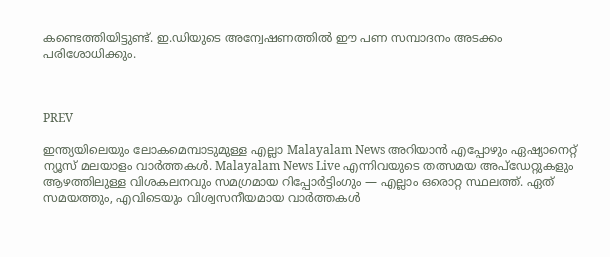കണ്ടെത്തിയിട്ടുണ്ട്. ഇ.ഡിയുടെ അന്വേഷണത്തിൽ ഈ പണ സമ്പാദനം അടക്കം പരിശോധിക്കും.



PREV

ഇന്ത്യയിലെയും ലോകമെമ്പാടുമുള്ള എല്ലാ Malayalam News അറിയാൻ എപ്പോഴും ഏഷ്യാനെറ്റ് ന്യൂസ് മലയാളം വാർത്തകൾ. Malayalam News Live എന്നിവയുടെ തത്സമയ അപ്‌ഡേറ്റുകളും ആഴത്തിലുള്ള വിശകലനവും സമഗ്രമായ റിപ്പോർട്ടിംഗും — എല്ലാം ഒരൊറ്റ സ്ഥലത്ത്. ഏത് സമയത്തും, എവിടെയും വിശ്വസനീയമായ വാർത്തകൾ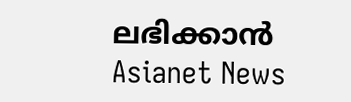ലഭിക്കാൻ Asianet News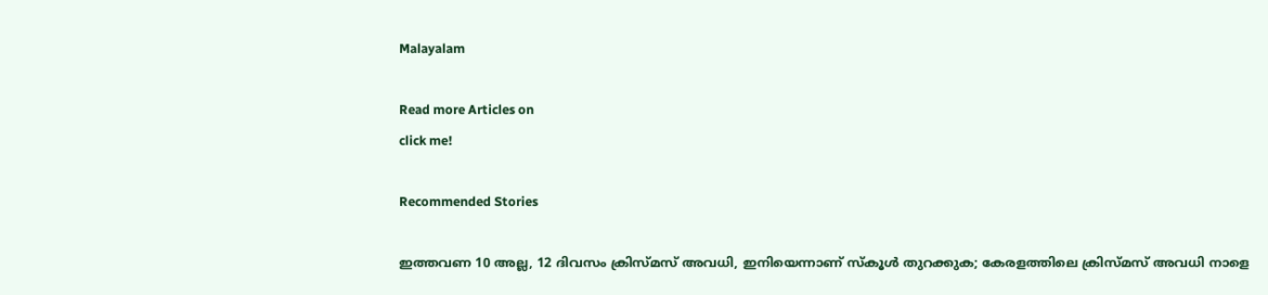Malayalam

Read more Articles on
click me!

Recommended Stories

ഇത്തവണ 10 അല്ല, 12 ദിവസം ക്രിസ്മസ് അവധി, ഇനിയെന്നാണ് സ്കൂൾ തുറക്കുക; കേരളത്തിലെ ക്രിസ്മസ് അവധി നാളെ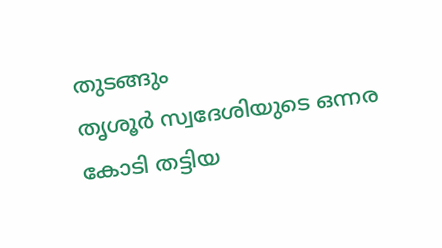തുടങ്ങും
തൃശൂർ സ്വദേശിയുടെ ഒന്നര കോടി തട്ടിയ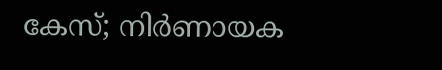കേസ്; നിർണായക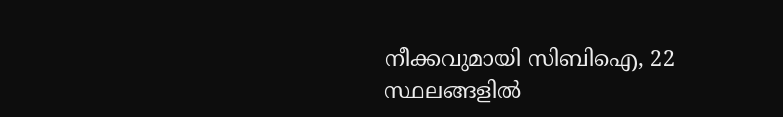നീക്കവുമായി സിബിഐ, 22 സ്ഥലങ്ങളിൽ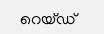റെയ്‌ഡ്